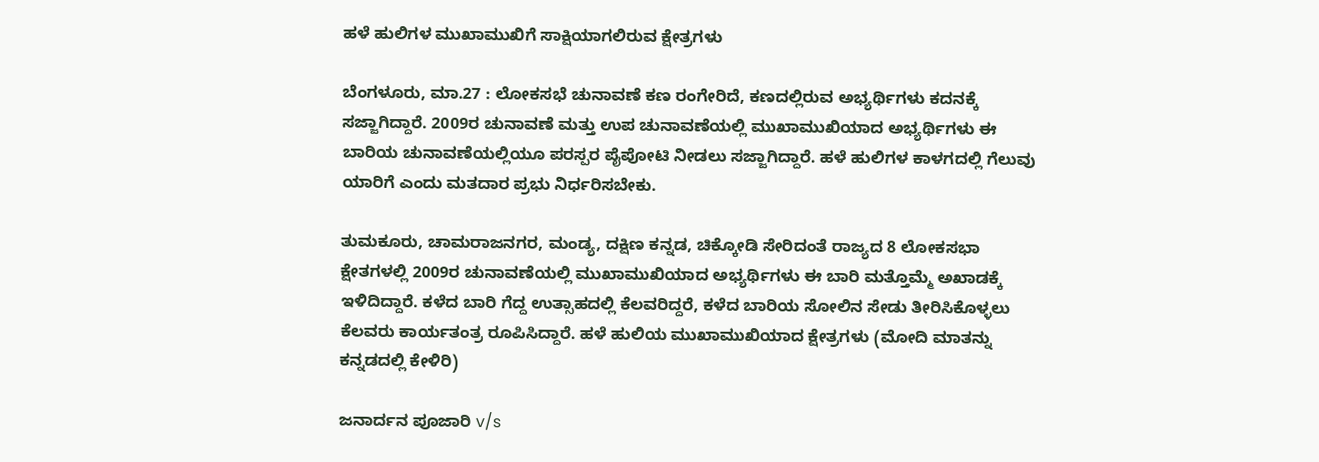ಹಳೆ ಹುಲಿಗಳ ಮುಖಾಮುಖಿಗೆ ಸಾಕ್ಷಿಯಾಗಲಿರುವ ಕ್ಷೇತ್ರಗಳು

ಬೆಂಗಳೂರು, ಮಾ.27 : ಲೋಕಸಭೆ ಚುನಾವಣೆ ಕಣ ರಂಗೇರಿದೆ, ಕಣದಲ್ಲಿರುವ ಅಭ್ಯರ್ಥಿಗಳು ಕದನಕ್ಕೆ ಸಜ್ಜಾಗಿದ್ದಾರೆ. 2009ರ ಚುನಾವಣೆ ಮತ್ತು ಉಪ ಚುನಾವಣೆಯಲ್ಲಿ ಮುಖಾಮುಖಿಯಾದ ಅಭ್ಯರ್ಥಿಗಳು ಈ ಬಾರಿಯ ಚುನಾವಣೆಯಲ್ಲಿಯೂ ಪರಸ್ಪರ ಪೈಪೋಟಿ ನೀಡಲು ಸಜ್ಜಾಗಿದ್ದಾರೆ. ಹಳೆ ಹುಲಿಗಳ ಕಾಳಗದಲ್ಲಿ ಗೆಲುವು ಯಾರಿಗೆ ಎಂದು ಮತದಾರ ಪ್ರಭು ನಿರ್ಧರಿಸಬೇಕು.

ತುಮಕೂರು, ಚಾಮರಾಜನಗರ, ಮಂಡ್ಯ, ದಕ್ಷಿಣ ಕನ್ನಡ, ಚಿಕ್ಕೋಡಿ ಸೇರಿದಂತೆ ರಾಜ್ಯದ 8 ಲೋಕಸಭಾ ಕ್ಷೇತಗಳಲ್ಲಿ 2009ರ ಚುನಾವಣೆಯಲ್ಲಿ ಮುಖಾಮುಖಿಯಾದ ಅಭ್ಯರ್ಥಿಗಳು ಈ ಬಾರಿ ಮತ್ತೊಮ್ಮೆ ಅಖಾಡಕ್ಕೆ ಇಳಿದಿದ್ದಾರೆ. ಕಳೆದ ಬಾರಿ ಗೆದ್ದ ಉತ್ಸಾಹದಲ್ಲಿ ಕೆಲವರಿದ್ದರೆ, ಕಳೆದ ಬಾರಿಯ ಸೋಲಿನ ಸೇಡು ತೀರಿಸಿಕೊಳ್ಳಲು ಕೆಲವರು ಕಾರ್ಯತಂತ್ರ ರೂಪಿಸಿದ್ದಾರೆ. ಹಳೆ ಹುಲಿಯ ಮುಖಾಮುಖಿಯಾದ ಕ್ಷೇತ್ರಗಳು (ಮೋದಿ ಮಾತನ್ನು ಕನ್ನಡದಲ್ಲಿ ಕೇಳಿರಿ)

ಜನಾರ್ದನ ಪೂಜಾರಿ v/s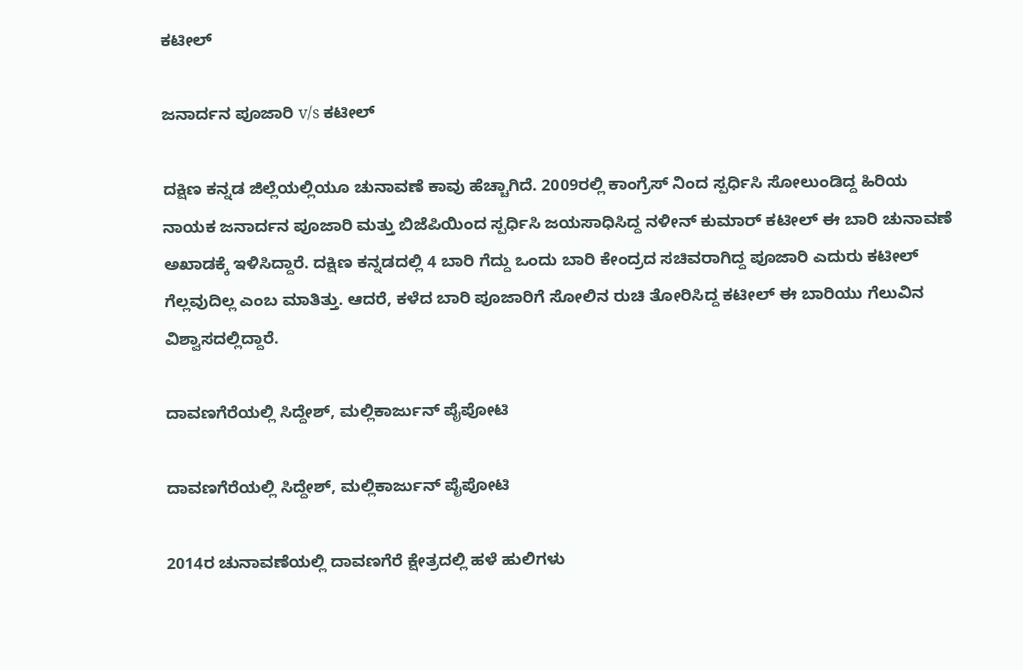ಕಟೀಲ್

ಜನಾರ್ದನ ಪೂಜಾರಿ v/s ಕಟೀಲ್

ದಕ್ಷಿಣ ಕನ್ನಡ ಜಿಲ್ಲೆಯಲ್ಲಿಯೂ ಚುನಾವಣೆ ಕಾವು ಹೆಚ್ಚಾಗಿದೆ. 2009ರಲ್ಲಿ ಕಾಂಗ್ರೆಸ್ ನಿಂದ ಸ್ಪರ್ಧಿಸಿ ಸೋಲುಂಡಿದ್ದ ಹಿರಿಯ ನಾಯಕ ಜನಾರ್ದನ ಪೂಜಾರಿ ಮತ್ತು ಬಿಜೆಪಿಯಿಂದ ಸ್ಪರ್ಧಿಸಿ ಜಯಸಾಧಿಸಿದ್ದ ನಳೀನ್ ಕುಮಾರ್ ಕಟೀಲ್ ಈ ಬಾರಿ ಚುನಾವಣೆ ಅಖಾಡಕ್ಕೆ ಇಳಿಸಿದ್ದಾರೆ. ದಕ್ಷಿಣ ಕನ್ನಡದಲ್ಲಿ 4 ಬಾರಿ ಗೆದ್ದು ಒಂದು ಬಾರಿ ಕೇಂದ್ರದ ಸಚಿವರಾಗಿದ್ದ ಪೂಜಾರಿ ಎದುರು ಕಟೀಲ್ ಗೆಲ್ಲವುದಿಲ್ಲ ಎಂಬ ಮಾತಿತ್ತು. ಆದರೆ, ಕಳೆದ ಬಾರಿ ಪೂಜಾರಿಗೆ ಸೋಲಿನ ರುಚಿ ತೋರಿಸಿದ್ದ ಕಟೀಲ್ ಈ ಬಾರಿಯು ಗೆಲುವಿನ ವಿಶ್ವಾಸದಲ್ಲಿದ್ದಾರೆ.

ದಾವಣಗೆರೆಯಲ್ಲಿ ಸಿದ್ದೇಶ್, ಮಲ್ಲಿಕಾರ್ಜುನ್ ಪೈಪೋಟಿ

ದಾವಣಗೆರೆಯಲ್ಲಿ ಸಿದ್ದೇಶ್, ಮಲ್ಲಿಕಾರ್ಜುನ್ ಪೈಪೋಟಿ

2014ರ ಚುನಾವಣೆಯಲ್ಲಿ ದಾವಣಗೆರೆ ಕ್ಷೇತ್ರದಲ್ಲಿ ಹಳೆ ಹುಲಿಗಳು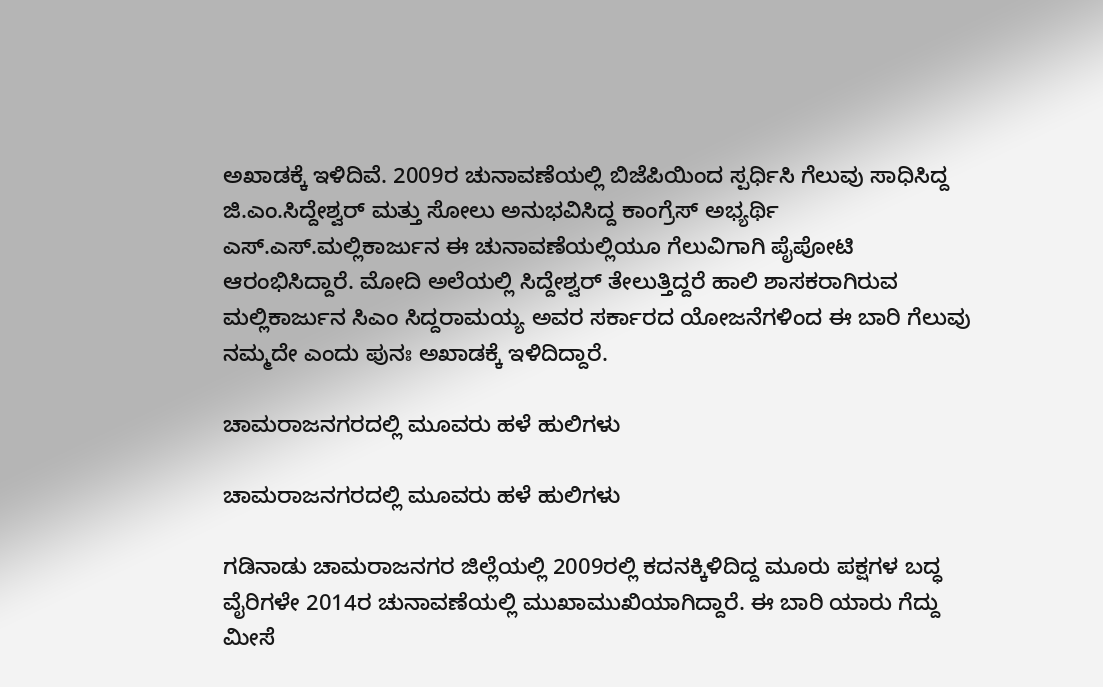ಅಖಾಡಕ್ಕೆ ಇಳಿದಿವೆ. 2009ರ ಚುನಾವಣೆಯಲ್ಲಿ ಬಿಜೆಪಿಯಿಂದ ಸ್ಪರ್ಧಿಸಿ ಗೆಲುವು ಸಾಧಿಸಿದ್ದ ಜಿ.ಎಂ.ಸಿದ್ದೇಶ್ವರ್ ಮತ್ತು ಸೋಲು ಅನುಭವಿಸಿದ್ದ ಕಾಂಗ್ರೆಸ್ ಅಭ್ಯರ್ಥಿ ಎಸ್.ಎಸ್.ಮಲ್ಲಿಕಾರ್ಜುನ ಈ ಚುನಾವಣೆಯಲ್ಲಿಯೂ ಗೆಲುವಿಗಾಗಿ ಪೈಪೋಟಿ ಆರಂಭಿಸಿದ್ದಾರೆ. ಮೋದಿ ಅಲೆಯಲ್ಲಿ ಸಿದ್ದೇಶ್ವರ್ ತೇಲುತ್ತಿದ್ದರೆ ಹಾಲಿ ಶಾಸಕರಾಗಿರುವ ಮಲ್ಲಿಕಾರ್ಜುನ ಸಿಎಂ ಸಿದ್ದರಾಮಯ್ಯ ಅವರ ಸರ್ಕಾರದ ಯೋಜನೆಗಳಿಂದ ಈ ಬಾರಿ ಗೆಲುವು ನಮ್ಮದೇ ಎಂದು ಪುನಃ ಅಖಾಡಕ್ಕೆ ಇಳಿದಿದ್ದಾರೆ.

ಚಾಮರಾಜನಗರದಲ್ಲಿ ಮೂವರು ಹಳೆ ಹುಲಿಗಳು

ಚಾಮರಾಜನಗರದಲ್ಲಿ ಮೂವರು ಹಳೆ ಹುಲಿಗಳು

ಗಡಿನಾಡು ಚಾಮರಾಜನಗರ ಜಿಲ್ಲೆಯಲ್ಲಿ 2009ರಲ್ಲಿ ಕದನಕ್ಕಿಳಿದಿದ್ದ ಮೂರು ಪಕ್ಷಗಳ ಬದ್ಧ ವೈರಿಗಳೇ 2014ರ ಚುನಾವಣೆಯಲ್ಲಿ ಮುಖಾಮುಖಿಯಾಗಿದ್ದಾರೆ. ಈ ಬಾರಿ ಯಾರು ಗೆದ್ದು ಮೀಸೆ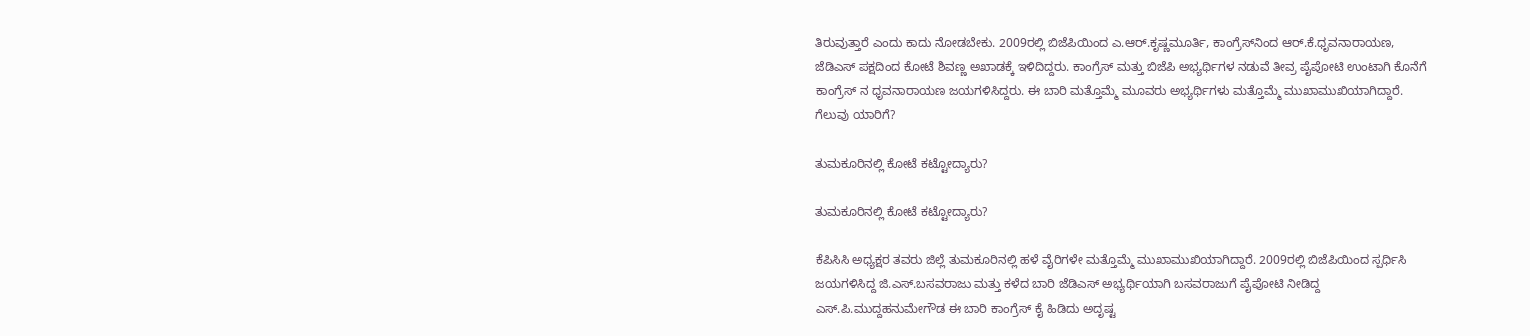ತಿರುವುತ್ತಾರೆ ಎಂದು ಕಾದು ನೋಡಬೇಕು. 2009ರಲ್ಲಿ ಬಿಜೆಪಿಯಿಂದ ಎ.ಆರ್.ಕೃಷ್ಣಮೂರ್ತಿ, ಕಾಂಗ್ರೆಸ್‌ನಿಂದ ಆರ್.ಕೆ.ಧೃವನಾರಾಯಣ, ಜೆಡಿಎಸ್ ಪಕ್ಷದಿಂದ ಕೋಟೆ ಶಿವಣ್ಣ ಅಖಾಡಕ್ಕೆ ಇಳಿದಿದ್ದರು. ಕಾಂಗ್ರೆಸ್ ಮತ್ತು ಬಿಜೆಪಿ ಅಭ್ಯರ್ಥಿಗಳ ನಡುವೆ ತೀವ್ರ ಪೈಪೋಟಿ ಉಂಟಾಗಿ ಕೊನೆಗೆ ಕಾಂಗ್ರೆಸ್ ನ ಧೃವನಾರಾಯಣ ಜಯಗಳಿಸಿದ್ದರು. ಈ ಬಾರಿ ಮತ್ತೊಮ್ಮೆ ಮೂವರು ಅಭ್ಯರ್ಥಿಗಳು ಮತ್ತೊಮ್ಮೆ ಮುಖಾಮುಖಿಯಾಗಿದ್ದಾರೆ. ಗೆಲುವು ಯಾರಿಗೆ?

ತುಮಕೂರಿನಲ್ಲಿ ಕೋಟೆ ಕಟ್ಟೋದ್ಯಾರು?

ತುಮಕೂರಿನಲ್ಲಿ ಕೋಟೆ ಕಟ್ಟೋದ್ಯಾರು?

ಕೆಪಿಸಿಸಿ ಅಧ್ಯಕ್ಷರ ತವರು ಜಿಲ್ಲೆ ತುಮಕೂರಿನಲ್ಲಿ ಹಳೆ ವೈರಿಗಳೇ ಮತ್ತೊಮ್ಮೆ ಮುಖಾಮುಖಿಯಾಗಿದ್ದಾರೆ. 2009ರಲ್ಲಿ ಬಿಜೆಪಿಯಿಂದ ಸ್ಪರ್ಧಿಸಿ ಜಯಗಳಿಸಿದ್ದ ಜಿ.ಎಸ್.ಬಸವರಾಜು ಮತ್ತು ಕಳೆದ ಬಾರಿ ಜೆಡಿಎಸ್ ಅಭ್ಯರ್ಥಿಯಾಗಿ ಬಸವರಾಜುಗೆ ಪೈಪೋಟಿ ನೀಡಿದ್ದ ಎಸ್.ಪಿ.ಮುದ್ದಹನುಮೇಗೌಡ ಈ ಬಾರಿ ಕಾಂಗ್ರೆಸ್ ಕೈ ಹಿಡಿದು ಅದೃಷ್ಟ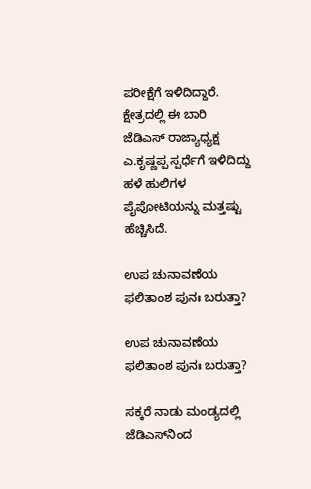ಪರೀಕ್ಷೆಗೆ ಇಳಿದಿದ್ದಾರೆ. ಕ್ಷೇತ್ರದಲ್ಲಿ ಈ ಬಾರಿ ಜೆಡಿಎಸ್ ರಾಜ್ಯಾಧ್ಯಕ್ಷ ಎ.ಕೃಷ್ಣಪ್ಪ ಸ್ಪರ್ಧೆಗೆ ಇಳಿದಿದ್ದು ಹಳೆ ಹುಲಿಗಳ ಪೈಪೋಟಿಯನ್ನು ಮತ್ತಷ್ಟು ಹೆಚ್ಚಿಸಿದೆ.

ಉಪ ಚುನಾವಣೆಯ ಫಲಿತಾಂಶ ಪುನಃ ಬರುತ್ತಾ?

ಉಪ ಚುನಾವಣೆಯ ಫಲಿತಾಂಶ ಪುನಃ ಬರುತ್ತಾ?

ಸಕ್ಕರೆ ನಾಡು ಮಂಡ್ಯದಲ್ಲಿ ಜೆಡಿಎಸ್‌ನಿಂದ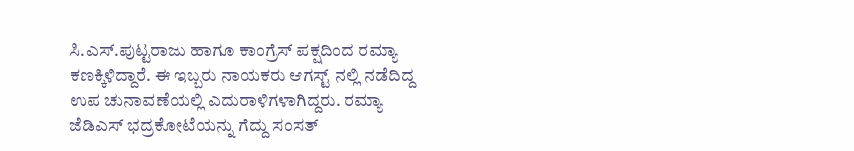ಸಿ.ಎಸ್.ಪುಟ್ಟರಾಜು ಹಾಗೂ ಕಾಂಗ್ರೆಸ್‌ ಪಕ್ಷದಿಂದ ರಮ್ಯಾ ಕಣಕ್ಕಿಳಿದ್ದಾರೆ. ಈ ಇಬ್ಬರು ನಾಯಕರು ಆಗಸ್ಟ್ ನಲ್ಲಿ ನಡೆದಿದ್ದ ಉಪ ಚುನಾವಣೆಯಲ್ಲಿ ಎದುರಾಳಿಗಳಾಗಿದ್ದರು. ರಮ್ಯಾ ಜೆಡಿಎಸ್ ಭದ್ರಕೋಟೆಯನ್ನು ಗೆದ್ದು ಸಂಸತ್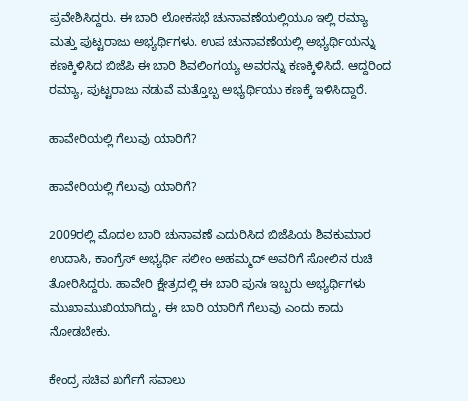ಪ್ರವೇಶಿಸಿದ್ದರು. ಈ ಬಾರಿ ಲೋಕಸಭೆ ಚುನಾವಣೆಯಲ್ಲಿಯೂ ಇಲ್ಲಿ ರಮ್ಯಾ ಮತ್ತು ಪುಟ್ಟರಾಜು ಅಭ್ಯರ್ಥಿಗಳು. ಉಪ ಚುನಾವಣೆಯಲ್ಲಿ ಅಭ್ಯರ್ಥಿಯನ್ನು ಕಣಕ್ಕಿಳಿಸಿದ ಬಿಜೆಪಿ ಈ ಬಾರಿ ಶಿವಲಿಂಗಯ್ಯ ಅವರನ್ನು ಕಣಕ್ಕಿಳಿಸಿದೆ. ಆದ್ದರಿಂದ ರಮ್ಯಾ, ಪುಟ್ಟರಾಜು ನಡುವೆ ಮತ್ತೊಬ್ಬ ಅಭ್ಯರ್ಥಿಯು ಕಣಕ್ಕೆ ಇಳಿಸಿದ್ದಾರೆ.

ಹಾವೇರಿಯಲ್ಲಿ ಗೆಲುವು ಯಾರಿಗೆ?

ಹಾವೇರಿಯಲ್ಲಿ ಗೆಲುವು ಯಾರಿಗೆ?

2009ರಲ್ಲಿ ಮೊದಲ ಬಾರಿ ಚುನಾವಣೆ ಎದುರಿಸಿದ ಬಿಜೆಪಿಯ ಶಿವಕುಮಾರ ಉದಾಸಿ, ಕಾಂಗ್ರೆಸ್ ಅಭ್ಯರ್ಥಿ ಸಲೀಂ ಅಹಮ್ಮದ್ ಅವರಿಗೆ ಸೋಲಿನ ರುಚಿ ತೋರಿಸಿದ್ದರು. ಹಾವೇರಿ ಕ್ಷೇತ್ರದಲ್ಲಿ ಈ ಬಾರಿ ಪುನಃ ಇಬ್ಬರು ಅಭ್ಯರ್ಥಿಗಳು ಮುಖಾಮುಖಿಯಾಗಿದ್ದು, ಈ ಬಾರಿ ಯಾರಿಗೆ ಗೆಲುವು ಎಂದು ಕಾದು ನೋಡಬೇಕು.

ಕೇಂದ್ರ ಸಚಿವ ಖರ್ಗೆಗೆ ಸವಾಲು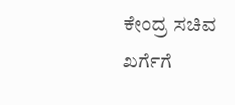ಕೇಂದ್ರ ಸಚಿವ ಖರ್ಗೆಗೆ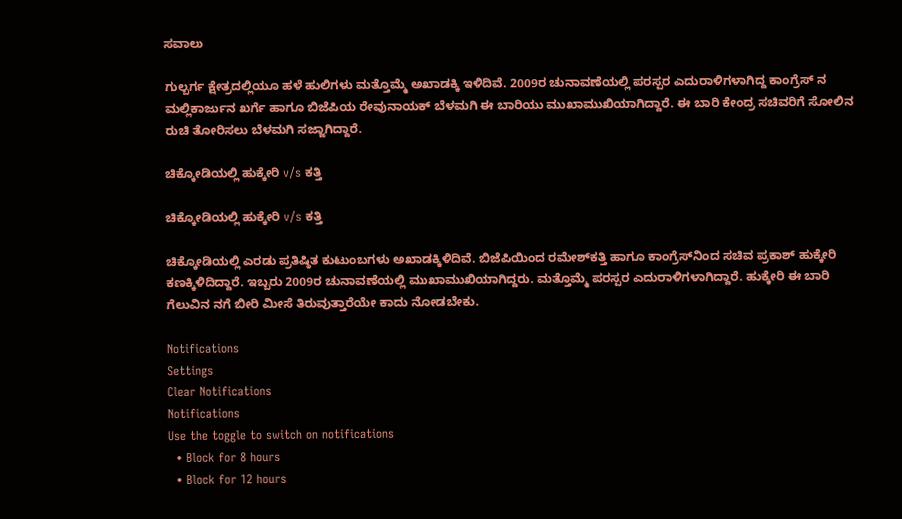ಸವಾಲು

ಗುಲ್ಬರ್ಗ ಕ್ಷೇತ್ರದಲ್ಲಿಯೂ ಹಳೆ ಹುಲಿಗಳು ಮತ್ತೊಮ್ಮೆ ಅಖಾಡಕ್ಕಿ ಇಳಿದಿವೆ. 2009ರ ಚುನಾವಣೆಯಲ್ಲಿ ಪರಸ್ಪರ ಎದುರಾಳಿಗಳಾಗಿದ್ದ ಕಾಂಗ್ರೆಸ್ ನ ಮಲ್ಲಿಕಾರ್ಜುನ ಖರ್ಗೆ ಹಾಗೂ ಬಿಜೆಪಿಯ ರೇವುನಾಯಕ್ ಬೆಳಮಗಿ ಈ ಬಾರಿಯು ಮುಖಾಮುಖಿಯಾಗಿದ್ದಾರೆ. ಈ ಬಾರಿ ಕೇಂದ್ರ ಸಚಿವರಿಗೆ ಸೋಲಿನ ರುಚಿ ತೋರಿಸಲು ಬೆಳಮಗಿ ಸಜ್ಜಾಗಿದ್ದಾರೆ.

ಚಿಕ್ಕೋಡಿಯಲ್ಲಿ ಹುಕ್ಕೇರಿ v/s ಕತ್ತಿ

ಚಿಕ್ಕೋಡಿಯಲ್ಲಿ ಹುಕ್ಕೇರಿ v/s ಕತ್ತಿ

ಚಿಕ್ಕೋಡಿಯಲ್ಲಿ ಎರಡು ಪ್ರತಿಷ್ಠಿತ ಕುಟುಂಬಗಳು ಅಖಾಡಕ್ಕಿಳಿದಿವೆ. ಬಿಜೆಪಿಯಿಂದ ರಮೇಶ್‌ಕತ್ತಿ ಹಾಗೂ ಕಾಂಗ್ರೆಸ್‌ನಿಂದ ಸಚಿವ ಪ್ರಕಾಶ್ ಹುಕ್ಕೇರಿ ಕಣಕ್ಕಿಳಿದಿದ್ದಾರೆ. ಇಬ್ಬರು 2009ರ ಚುನಾವಣೆಯಲ್ಲಿ ಮುಖಾಮುಖಿಯಾಗಿದ್ದರು. ಮತ್ತೊಮ್ಮೆ ಪರಸ್ಪರ ಎದುರಾಳಿಗಳಾಗಿದ್ದಾರೆ. ಹುಕ್ಕೇರಿ ಈ ಬಾರಿ ಗೆಲುವಿನ ನಗೆ ಬೀರಿ ಮೀಸೆ ತಿರುವುತ್ತಾರೆಯೇ ಕಾದು ನೋಡಬೇಕು.

Notifications
Settings
Clear Notifications
Notifications
Use the toggle to switch on notifications
  • Block for 8 hours
  • Block for 12 hours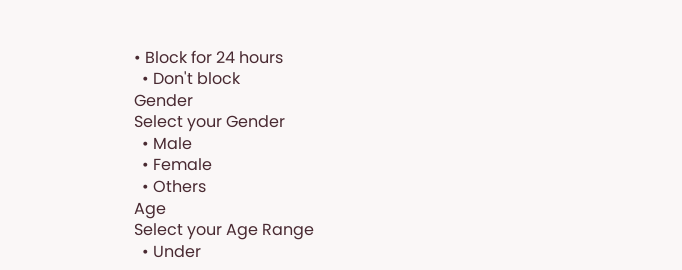• Block for 24 hours
  • Don't block
Gender
Select your Gender
  • Male
  • Female
  • Others
Age
Select your Age Range
  • Under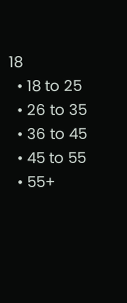18
  • 18 to 25
  • 26 to 35
  • 36 to 45
  • 45 to 55
  • 55+